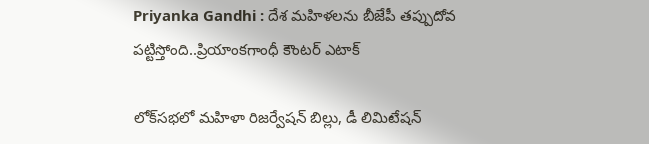Priyanka Gandhi : దేశ మహిళలను బీజేపీ తప్పుదోవ పట్టిస్తోంది..ప్రియాంకగాంధీ కౌంటర్‌ ఎటాక్‌

లోక్‌సభలో మహిళా రిజర్వేషన్‌ బిల్లు, డీ లిమిటేషన్‌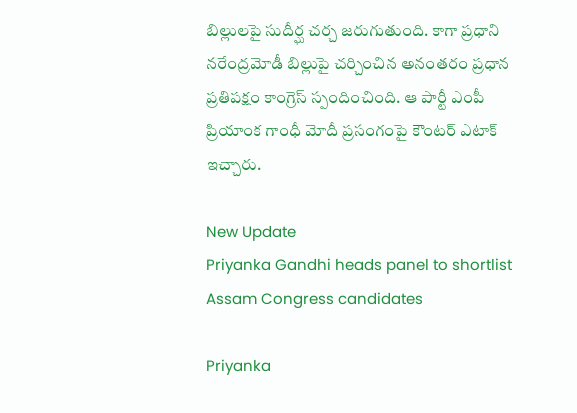బిల్లులపై సుదీర్ఘ చర్చ జరుగుతుంది. కాగా ప్రధాని నరేంద్రమోడీ బిల్లుపై చర్చించిన అనంతరం ప్రధాన ప్రతిపక్షం కాంగ్రెస్‌ స్పందించింది. ఆ పార్టీ ఎంపీ ప్రియాంక గాంధీ మోదీ ప్రసంగంపై కౌంటర్‌ ఎటాక్‌ ఇచ్చారు.

New Update
Priyanka Gandhi heads panel to shortlist Assam Congress candidates

Priyanka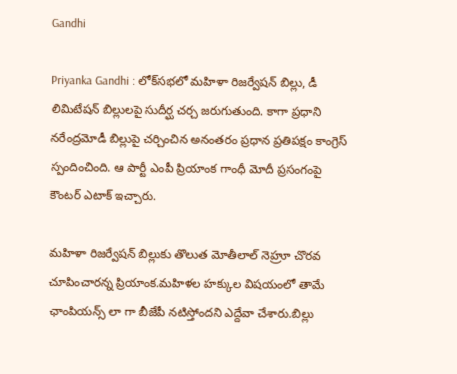Gandhi

Priyanka Gandhi : లోక్‌సభలో మహిళా రిజర్వేషన్‌ బిల్లు, డీ లిమిటేషన్‌ బిల్లులపై సుదీర్ఘ చర్చ జరుగుతుంది. కాగా ప్రధాని నరేంద్రమోడీ బిల్లుపై చర్చించిన అనంతరం ప్రధాన ప్రతిపక్షం కాంగ్రెస్‌ స్పందించింది. ఆ పార్టీ ఎంపీ ప్రియాంక గాంధీ మోదీ ప్రసంగంపై కౌంటర్‌ ఎటాక్‌ ఇచ్చారు.

మహిళా రిజర్వేషన్‌ బిల్లుకు తొలుత మోతీలాల్‌ నెహ్రూ చొరవ చూపించారన్న ప్రియాంక.మహిళల హక్కుల విషయంలో తామే ఛాంపియన్స్‌ లా గా బీజేపీ నటిస్తోందని ఎద్దేవా చేశారు.బిల్లు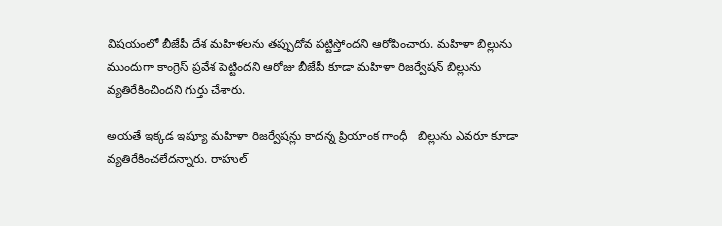విషయంలో బీజేపీ దేశ మహిళలను తప్పుదోవ పట్టిస్తోందని ఆరోపించారు. మహిళా బిల్లును ముందుగా కాంగ్రెస్‌ ప్రవేశ పెట్టిందని ఆరోజు బీజేపీ కూడా మహిళా రిజర్వేషన్‌ బిల్లును వ్యతిరేకించిందని గుర్తు చేశారు.

అయతే ఇక్కడ ఇష్యూ మహిళా రిజర్వేషన్లు కాదన్న ప్రియాంక గాంధీ   బిల్లును ఎవరూ కూడా వ్యతిరేకించలేదన్నారు. రాహుల్‌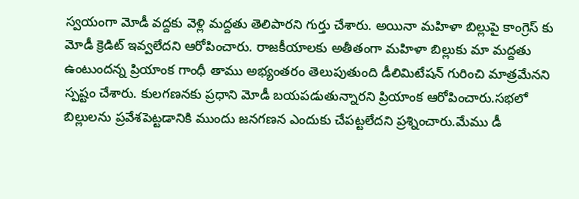స్వయంగా మోడీ వద్దకు వెళ్లి మద్దతు తెలిపారని గుర్తు చేశారు. అయినా మహిళా బిల్లుపై కాంగ్రెస్‌ కు మోడీ క్రెడిట్‌ ఇవ్వలేదని ఆరోపించారు. రాజకీయాలకు అతీతంగా మహిళా బిల్లుకు మా మద్దతు ఉంటుందన్న ప్రియాంక గాంధీ తాము అభ్యంతరం తెలుపుతుంది డీలిమిటేషన్‌ గురించి మాత్రమేనని స్పష్టం చేశారు. కులగణనకు ప్రధాని మోడీ బయపడుతున్నారని ప్రియాంక ఆరోపించారు.సభలో బిల్లులను ప్రవేశపెట్టడానికి ముందు జనగణన ఎందుకు చేపట్టలేదని ప్రశ్నించారు.మేము డీ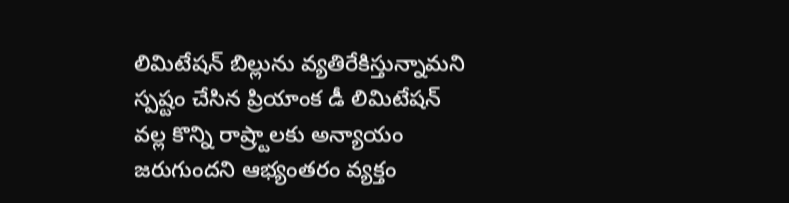లిమిటేషన్‌ బిల్లును వ్యతిరేకిస్తున్నామని స్పష్టం చేసిన ప్రియాంక డీ లిమిటేషన్‌  వల్ల కొన్ని రాష్ర్టాలకు అన్యాయం జరుగుందని ఆభ్యంతరం వ్యక్తం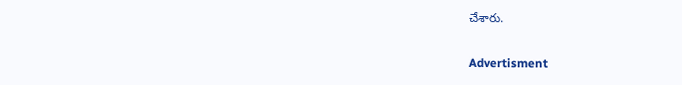చేశారు.

Advertisment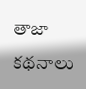తాజా కథనాలు